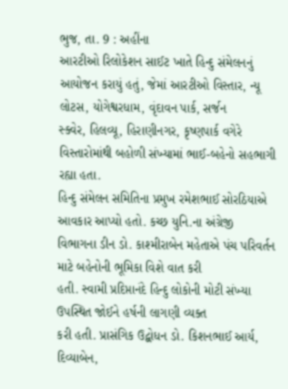ભુજ, તા. 9 : અહીંના
આરટીઓ રિલોકેશન સાઈટ ખાતે હિન્દુ સંમેલનનું આયોજન કરાયું હતું, જેમાં આરટીઓ વિસ્તાર, ન્યૂ લોટસ, યોગેશ્વરધામ, વૃંદાવન પાર્ક, સર્જન
સ્ક્વેર, હિલવ્યૂ, હિરાણીનગર, કૃષ્ણપાર્ક વગેરે વિસ્તારોમાંથી બહોળી સંખ્યામાં ભાઈ-બહેનો સહભાગી રહ્યા હતા.
હિન્દુ સંમેલન સમિતિના પ્રમુખ રમેશભાઈ સોરઠિયાએ આવકાર આપ્યો હતો. કચ્છ યુનિ.ના અંગ્રેજી
વિભાગના ડીન ડો. કાશ્મીરાબેન મહેતાએ પંચ પરિવર્તન માટે બહેનોની ભૂમિકા વિશે વાત કરી
હતી. સ્વામી પ્રદિપ્તાનંદે હિન્દુ લોકોની મોટી સંખ્યા ઉપસ્થિત જોઈને હર્ષની લાગણી વ્યક્ત
કરી હતી. પ્રાસંગિક ઉદ્બોધન ડો. કિશનભાઈ આર્ય, દિવ્યાબેન,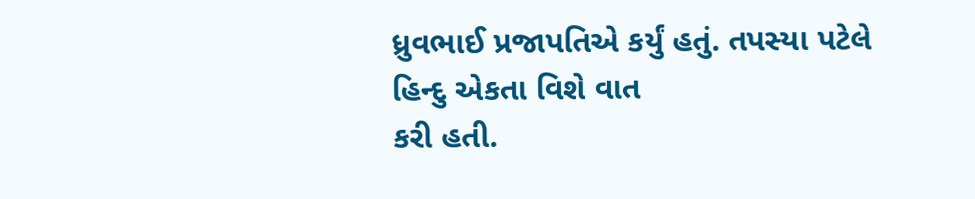ધ્રુવભાઈ પ્રજાપતિએ કર્યું હતું. તપસ્યા પટેલે હિન્દુ એકતા વિશે વાત
કરી હતી.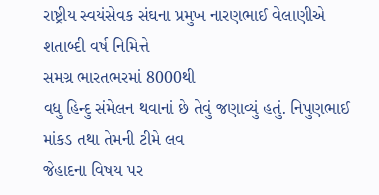રાષ્ટ્રીય સ્વયંસેવક સંઘના પ્રમુખ નારણભાઈ વેલાણીએ શતાબ્દી વર્ષ નિમિત્તે
સમગ્ર ભારતભરમાં 8000થી
વધુ હિન્દુ સંમેલન થવાનાં છે તેવું જણાવ્યું હતું. નિપુણભાઈ માંકડ તથા તેમની ટીમે લવ
જેહાદના વિષય પર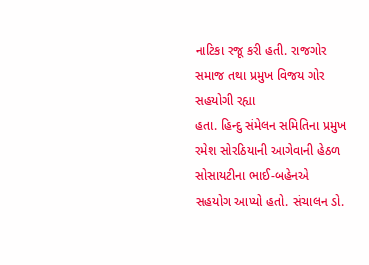નાટિકા રજૂ કરી હતી. રાજગોર સમાજ તથા પ્રમુખ વિજય ગોર સહયોગી રહ્યા
હતા. હિન્દુ સંમેલન સમિતિના પ્રમુખ રમેશ સોરઠિયાની આગેવાની હેઠળ સોસાયટીના ભાઈ-બહેનએ
સહયોગ આપ્યો હતો. સંચાલન ડો.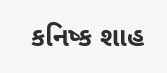કનિષ્ક શાહ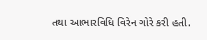તથા આભારવિધિ વિરેન ગોરે કરી હતી.